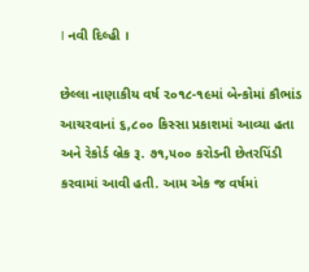। નવી દિલ્હી ।

છેલ્લા નાણાકીય વર્ષ ૨૦૧૮-૧૯માં બેન્કોમાં કૌભાંડ આચરવાનાં ૬,૮૦૦ કિસ્સા પ્રકાશમાં આવ્યા હતા અને રેકોર્ડ બ્રેક રૂ. ૭૧,૫૦૦ કરોડની છેતરપિંડી કરવામાં આવી હતી. આમ એક જ વર્ષમાં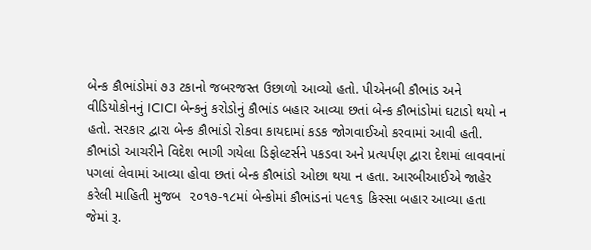બેન્ક કૌભાંડોમાં ૭૩ ટકાનો જબરજસ્ત ઉછાળો આવ્યો હતો. પીએનબી કૌભાંડ અને વીડિયોકોનનું ICICI બેન્કનું કરોડોનું કૌભાંડ બહાર આવ્યા છતાં બેન્ક કૌભાંડોમાં ઘટાડો થયો ન હતો. સરકાર દ્વારા બેન્ક કૌભાંડો રોકવા કાયદામાં કડક જોગવાઈઓ કરવામાં આવી હતી. કૌભાંડો આચરીને વિદેશ ભાગી ગયેલા ડિફોલ્ટર્સને પકડવા અને પ્રત્યર્પણ દ્વારા દેશમાં લાવવાનાં પગલાં લેવામાં આવ્યા હોવા છતાં બેન્ક કૌભાંડો ઓછા થયા ન હતા. આરબીઆઈએ જાહેર કરેલી માહિતી મુજબ  ૨૦૧૭-૧૮માં બેન્કોમાં કૌભાંડનાં ૫૯૧૬ કિસ્સા બહાર આવ્યા હતા જેમાં રૂ.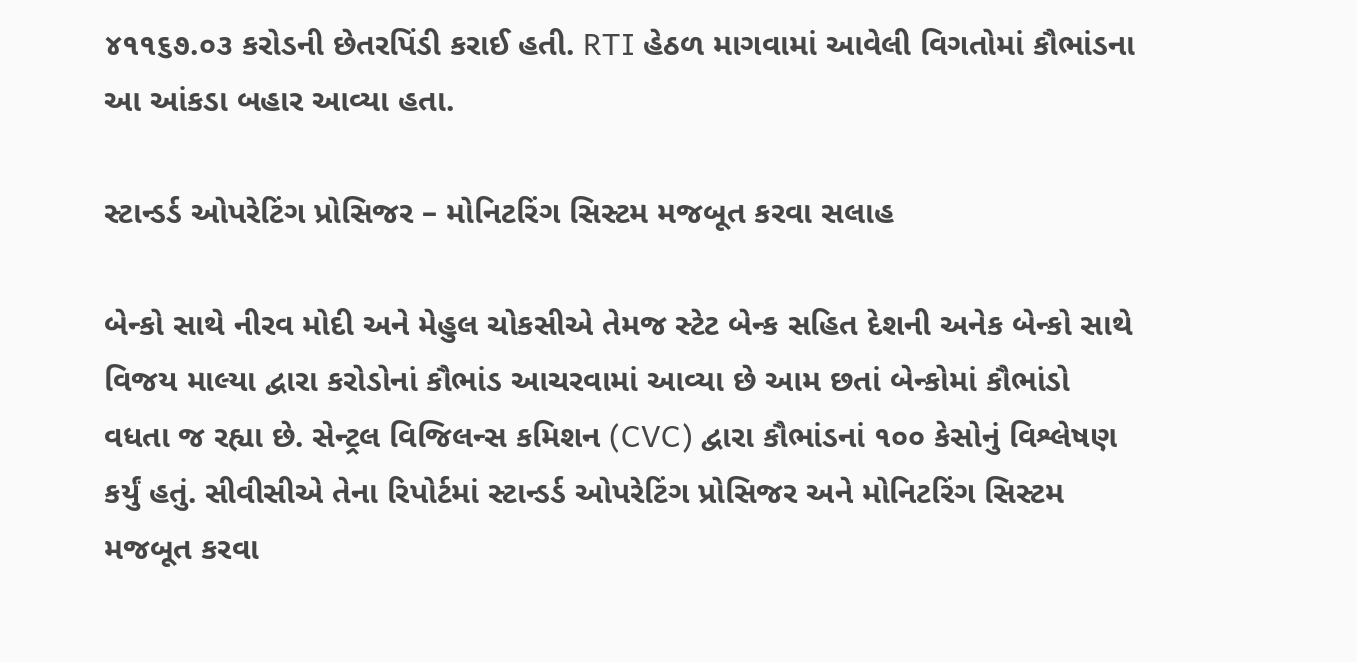૪૧૧૬૭.૦૩ કરોડની છેતરપિંડી કરાઈ હતી. RTI હેઠળ માગવામાં આવેલી વિગતોમાં કૌભાંડના આ આંકડા બહાર આવ્યા હતા.

સ્ટાન્ડર્ડ ઓપરેટિંગ પ્રોસિજર – મોનિટરિંગ સિસ્ટમ મજબૂત કરવા સલાહ

બેન્કો સાથે નીરવ મોદી અને મેહુલ ચોકસીએ તેમજ સ્ટેટ બેન્ક સહિત દેશની અનેક બેન્કો સાથે વિજય માલ્યા દ્વારા કરોડોનાં કૌભાંડ આચરવામાં આવ્યા છે આમ છતાં બેન્કોમાં કૌભાંડો વધતા જ રહ્યા છે. સેન્ટ્રલ વિજિલન્સ કમિશન (CVC) દ્વારા કૌભાંડનાં ૧૦૦ કેસોનું વિશ્લેષણ કર્યું હતું. સીવીસીએ તેના રિપોર્ટમાં સ્ટાન્ડર્ડ ઓપરેટિંગ પ્રોસિજર અને મોનિટરિંગ સિસ્ટમ મજબૂત કરવા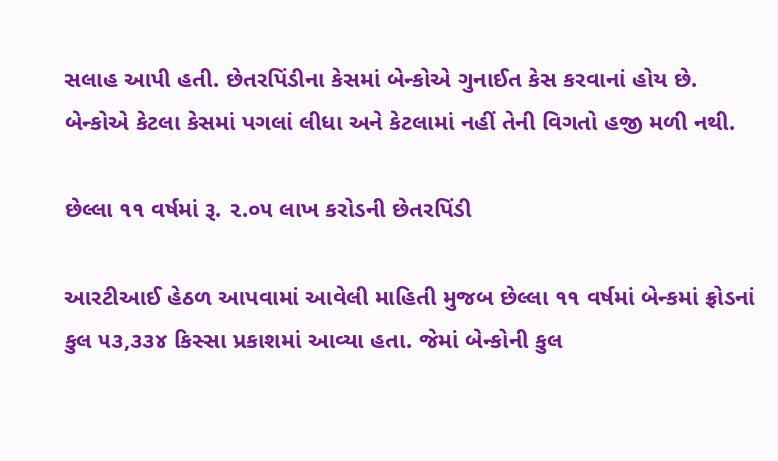સલાહ આપી હતી. છેતરપિંડીના કેસમાં બેન્કોએ ગુનાઈત કેસ કરવાનાં હોય છે. બેન્કોએ કેટલા કેસમાં પગલાં લીધા અને કેટલામાં નહીં તેની વિગતો હજી મળી નથી.

છેલ્લા ૧૧ વર્ષમાં રૂ. ૨.૦૫ લાખ કરોડની છેતરપિંડી

આરટીઆઈ હેઠળ આપવામાં આવેલી માહિતી મુજબ છેલ્લા ૧૧ વર્ષમાં બેન્કમાં ફ્રોડનાં કુલ ૫૩,૩૩૪ કિસ્સા પ્રકાશમાં આવ્યા હતા. જેમાં બેન્કોની કુલ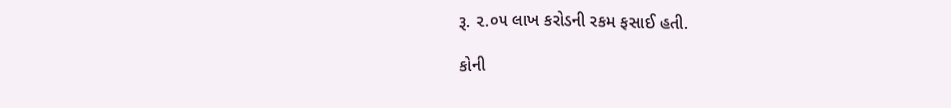રૂ. ૨.૦૫ લાખ કરોડની રકમ ફસાઈ હતી.

કોની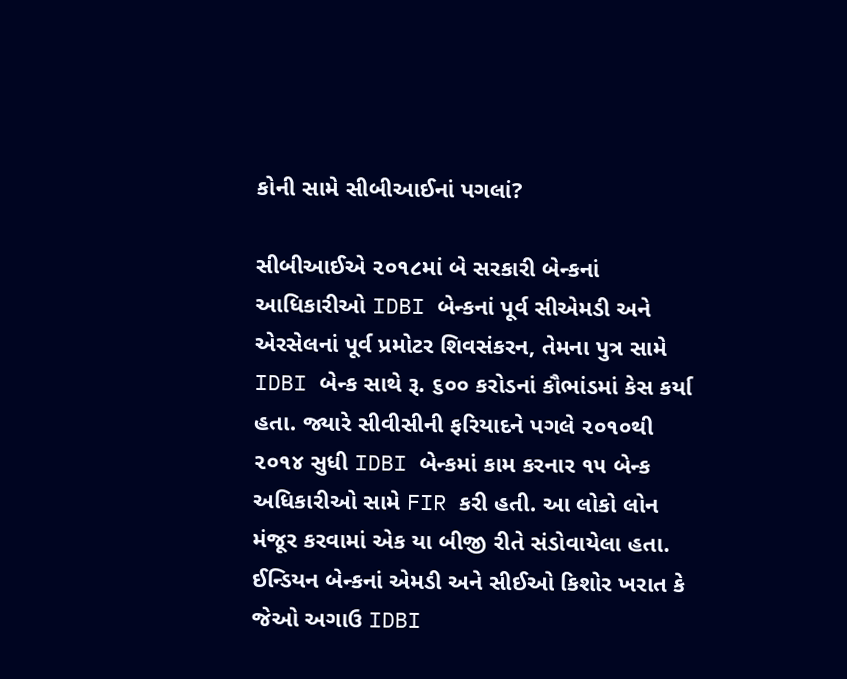કોની સામે સીબીઆઈનાં પગલાં?

સીબીઆઈએ ૨૦૧૮માં બે સરકારી બેન્કનાં આધિકારીઓ IDBI બેન્કનાં પૂર્વ સીએમડી અને એરસેલનાં પૂર્વ પ્રમોટર શિવસંકરન, તેમના પુત્ર સામે IDBI બેન્ક સાથે રૂ. ૬૦૦ કરોડનાં કૌભાંડમાં કેસ કર્યા હતા. જ્યારે સીવીસીની ફરિયાદને પગલે ૨૦૧૦થી ૨૦૧૪ સુધી IDBI બેન્કમાં કામ કરનાર ૧૫ બેન્ક અધિકારીઓ સામે FIR કરી હતી. આ લોકો લોન મંજૂર કરવામાં એક યા બીજી રીતે સંડોવાયેલા હતા. ઈન્ડિયન બેન્કનાં એમડી અને સીઈઓ કિશોર ખરાત કે જેઓ અગાઉ IDBI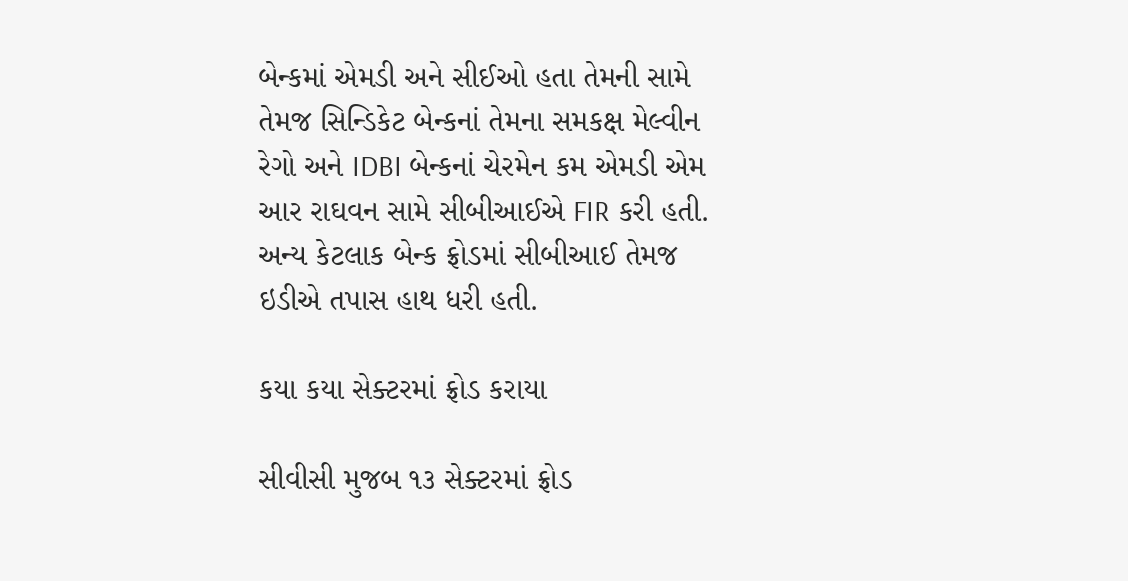બેન્કમાં એમડી અને સીઈઓ હતા તેમની સામે તેમજ સિન્ડિકેટ બેન્કનાં તેમના સમકક્ષ મેલ્વીન રેગો અને IDBI બેન્કનાં ચેરમેન કમ એમડી એમ આર રાઘવન સામે સીબીઆઈએ FIR કરી હતી. અન્ય કેટલાક બેન્ક ફ્રોડમાં સીબીઆઈ તેમજ ઇડીએ તપાસ હાથ ધરી હતી.

કયા કયા સેક્ટરમાં ફ્રોડ કરાયા

સીવીસી મુજબ ૧૩ સેક્ટરમાં ફ્રોડ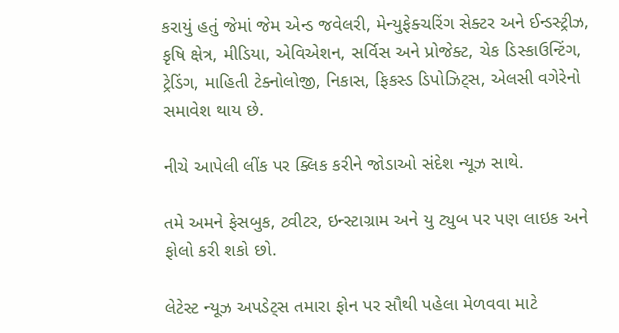કરાયું હતું જેમાં જેમ એન્ડ જવેલરી, મેન્યુફેક્ચરિંગ સેક્ટર અને ઈન્ડસ્ટ્રીઝ, કૃષિ ક્ષેત્ર, મીડિયા, એવિએશન, સર્વિસ અને પ્રોજેક્ટ, ચેક ડિસ્કાઉન્ટિંગ, ટ્રેડિંગ, માહિતી ટેક્નોલોજી, નિકાસ, ફિકસ્ડ ડિપોઝિટ્સ, એલસી વગેરેનો સમાવેશ થાય છે.

નીચે આપેલી લીંક પર ક્લિક કરીને જોડાઓ સંદેશ ન્યૂઝ સાથે.

તમે અમને ફેસબુક, ટ્વીટર, ઇન્સ્ટાગ્રામ અને યુ ટ્યુબ પર પણ લાઇક અને ફોલો કરી શકો છો.

લેટેસ્ટ ન્યૂઝ અપડેટ્સ તમારા ફોન પર સૌથી પહેલા મેળવવા માટે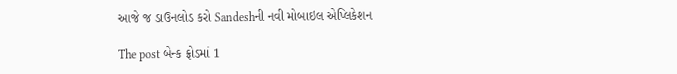આજે જ ડાઉનલોડ કરો Sandeshની નવી મોબાઇલ એપ્લિકેશન

The post બેન્ક ફ્રોડમાં 1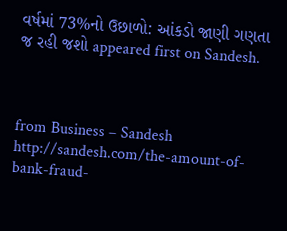વર્ષમાં 73%નો ઉછાળો: આંકડો જાણી ગણતા જ રહી જશો appeared first on Sandesh.



from Business – Sandesh http://sandesh.com/the-amount-of-bank-fraud-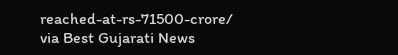reached-at-rs-71500-crore/
via Best Gujarati News